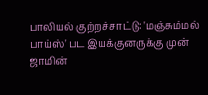பாலியல் குற்றச்சாட்டு: 'மஞ்சும்மல் பாய்ஸ்' பட இயக்குனருக்கு முன் ஜாமின்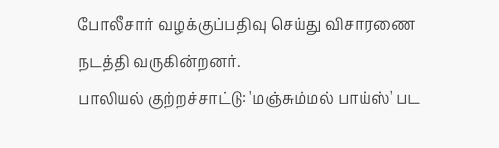போலீசார் வழக்குப்பதிவு செய்து விசாரணை நடத்தி வருகின்றனர்.
பாலியல் குற்றச்சாட்டு: 'மஞ்சும்மல் பாய்ஸ்' பட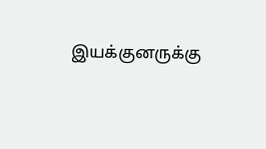இயக்குனருக்கு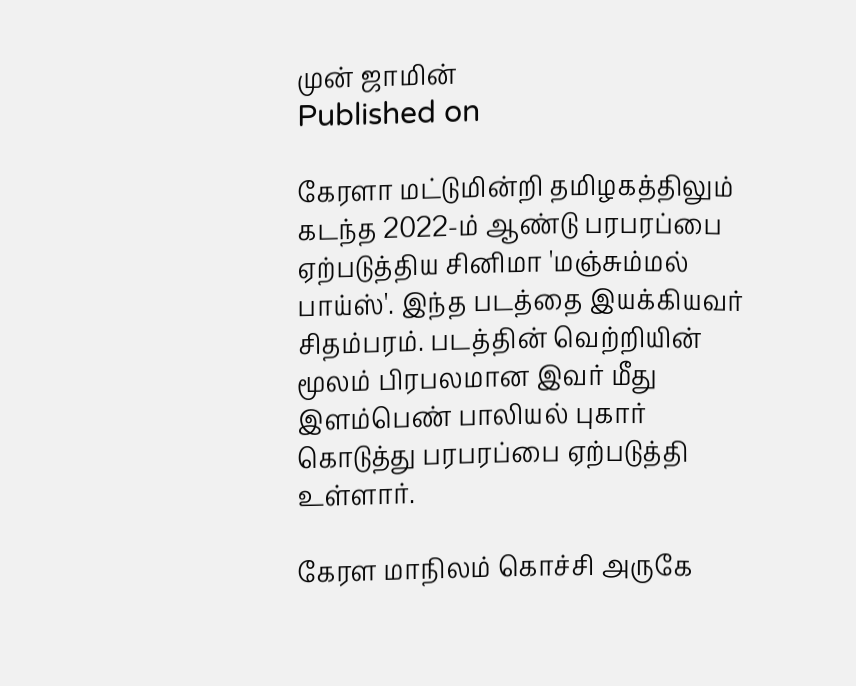முன் ஜாமின்
Published on

கேரளா மட்டுமின்றி தமிழகத்திலும் கடந்த 2022-ம் ஆண்டு பரபரப்பை ஏற்படுத்திய சினிமா 'மஞ்சும்மல் பாய்ஸ்'. இந்த படத்தை இயக்கியவர் சிதம்பரம். படத்தின் வெற்றியின் மூலம் பிரபலமான இவர் மீது இளம்பெண் பாலியல் புகார் கொடுத்து பரபரப்பை ஏற்படுத்தி உள்ளார்.

கேரள மாநிலம் கொச்சி அருகே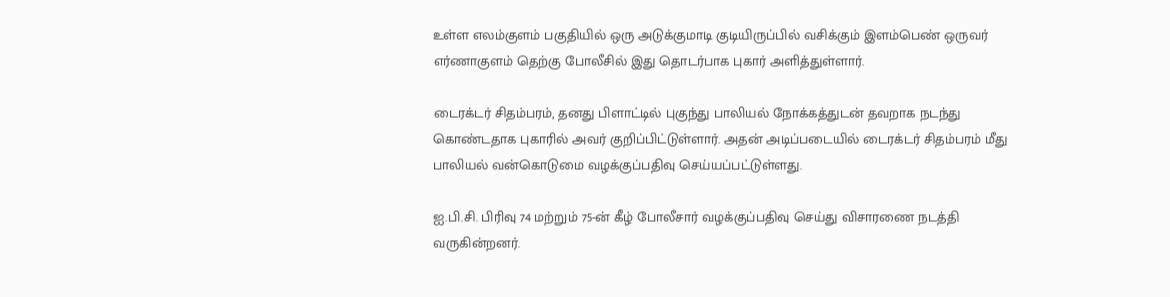உள்ள எலம்குளம் பகுதியில் ஒரு அடுக்குமாடி குடியிருப்பில் வசிக்கும் இளம்பெண் ஒருவர் எர்ணாகுளம் தெற்கு போலீசில் இது தொடர்பாக புகார் அளித்துள்ளார்.

டைரக்டர் சிதம்பரம், தனது பிளாட்டில் புகுந்து பாலியல் நோக்கத்துடன் தவறாக நடந்து கொண்டதாக புகாரில் அவர் குறிப்பிட்டுள்ளார். அதன் அடிப்படையில் டைரக்டர் சிதம்பரம் மீது பாலியல் வன்கொடுமை வழக்குப்பதிவு செய்யப்பட்டுள்ளது.

ஐ.பி.சி. பிரிவு 74 மற்றும் 75-ன் கீழ் போலீசார் வழக்குப்பதிவு செய்து விசாரணை நடத்தி வருகின்றனர்.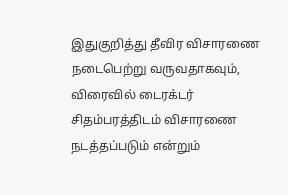இதுகுறித்து தீவிர விசாரணை நடைபெற்று வருவதாகவும், விரைவில் டைரக்டர் சிதம்பரத்திடம் விசாரணை நடத்தப்படும் என்றும்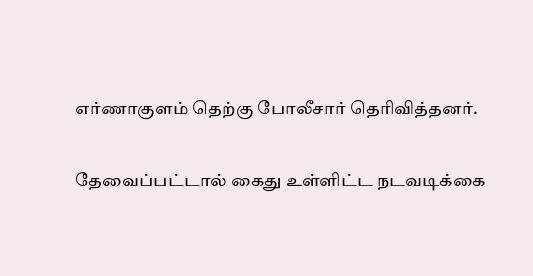எர்ணாகுளம் தெற்கு போலீசார் தெரிவித்தனர்.

தேவைப்பட்டால் கைது உள்ளிட்ட நடவடிக்கை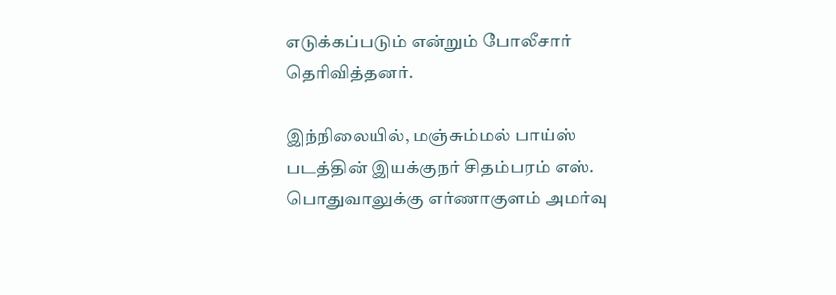எடுக்கப்படும் என்றும் போலீசார் தெரிவித்தனர்.

இந்நிலையில், மஞ்சும்மல் பாய்ஸ் படத்தின் இயக்குநர் சிதம்பரம் எஸ். பொதுவாலுக்கு எர்ணாகுளம் அமர்வு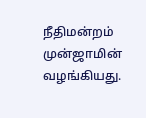நீதிமன்றம் முன்ஜாமின் வழங்கியது.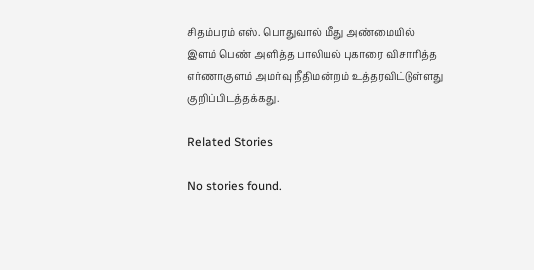சிதம்பரம் எஸ். பொதுவால் மீது அண்மையில் இளம் பெண் அளித்த பாலியல் புகாரை விசாரித்த எர்ணாகுளம் அமர்வு நீதிமன்றம் உத்தரவிட்டுள்ளது குறிப்பிடத்தக்கது.

Related Stories

No stories found.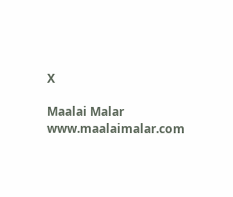X

Maalai Malar
www.maalaimalar.com